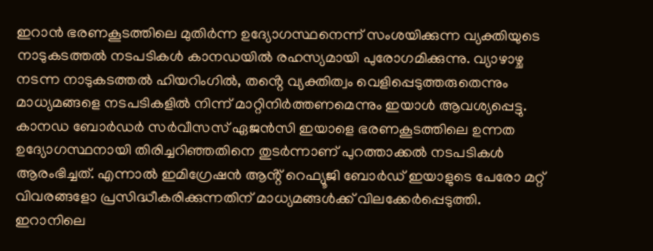ഇറാൻ ഭരണകൂടത്തിലെ മുതിർന്ന ഉദ്യോഗസ്ഥനെന്ന് സംശയിക്കുന്ന വ്യക്തിയുടെ നാടുകടത്തൽ നടപടികൾ കാനഡയിൽ രഹസ്യമായി പുരോഗമിക്കുന്നു. വ്യാഴാഴ്ച നടന്ന നാടുകടത്തൽ ഹിയറിംഗിൽ, തൻ്റെ വ്യക്തിത്വം വെളിപ്പെടുത്തരുതെന്നും മാധ്യമങ്ങളെ നടപടികളിൽ നിന്ന് മാറ്റിനിർത്തണമെന്നും ഇയാൾ ആവശ്യപ്പെട്ടു. കാനഡ ബോർഡർ സർവീസസ് ഏജൻസി ഇയാളെ ഭരണകൂടത്തിലെ ഉന്നത ഉദ്യോഗസ്ഥനായി തിരിച്ചറിഞ്ഞതിനെ തുടർന്നാണ് പുറത്താക്കൽ നടപടികൾ ആരംഭിച്ചത്. എന്നാൽ ഇമിഗ്രേഷൻ ആൻ്റ് റെഫ്യൂജി ബോർഡ് ഇയാളുടെ പേരോ മറ്റ് വിവരങ്ങളോ പ്രസിദ്ധീകരിക്കുന്നതിന് മാധ്യമങ്ങൾക്ക് വിലക്കേർപ്പെടുത്തി.
ഇറാനിലെ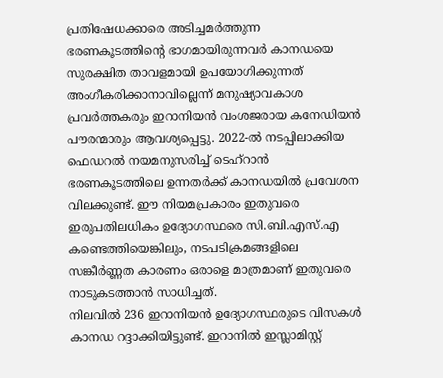പ്രതിഷേധക്കാരെ അടിച്ചമർത്തുന്ന ഭരണകൂടത്തിൻ്റെ ഭാഗമായിരുന്നവർ കാനഡയെ സുരക്ഷിത താവളമായി ഉപയോഗിക്കുന്നത് അംഗീകരിക്കാനാവില്ലെന്ന് മനുഷ്യാവകാശ പ്രവർത്തകരും ഇറാനിയൻ വംശജരായ കനേഡിയൻ പൗരന്മാരും ആവശ്യപ്പെട്ടു. 2022-ൽ നടപ്പിലാക്കിയ ഫെഡറൽ നയമനുസരിച്ച് ടെഹ്റാൻ ഭരണകൂടത്തിലെ ഉന്നതർക്ക് കാനഡയിൽ പ്രവേശന വിലക്കുണ്ട്. ഈ നിയമപ്രകാരം ഇതുവരെ ഇരുപതിലധികം ഉദ്യോഗസ്ഥരെ സി.ബി.എസ്.എ കണ്ടെത്തിയെങ്കിലും, നടപടിക്രമങ്ങളിലെ സങ്കീർണ്ണത കാരണം ഒരാളെ മാത്രമാണ് ഇതുവരെ നാടുകടത്താൻ സാധിച്ചത്.
നിലവിൽ 236 ഇറാനിയൻ ഉദ്യോഗസ്ഥരുടെ വിസകൾ കാനഡ റദ്ദാക്കിയിട്ടുണ്ട്. ഇറാനിൽ ഇസ്ലാമിസ്റ്റ്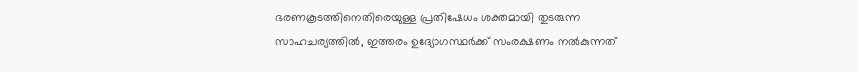ഭരണകൂടത്തിനെതിരെയുള്ള പ്രതിഷേധം ശക്തമായി തുടരുന്ന സാഹചര്യത്തിൽ, ഇത്തരം ഉദ്യോഗസ്ഥർക്ക് സംരക്ഷണം നൽകുന്നത്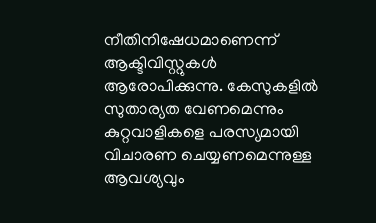നീതിനിഷേധമാണെന്ന് ആക്ടിവിസ്റ്റുകൾ ആരോപിക്കുന്നു. കേസുകളിൽ സുതാര്യത വേണമെന്നും കുറ്റവാളികളെ പരസ്യമായി വിചാരണ ചെയ്യണമെന്നുള്ള ആവശ്യവും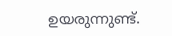ഉയരുന്നുണ്ട്.